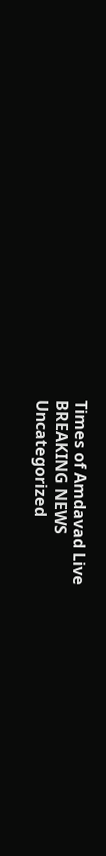Times of Amdavad Live
BREAKING NEWS
Uncategorized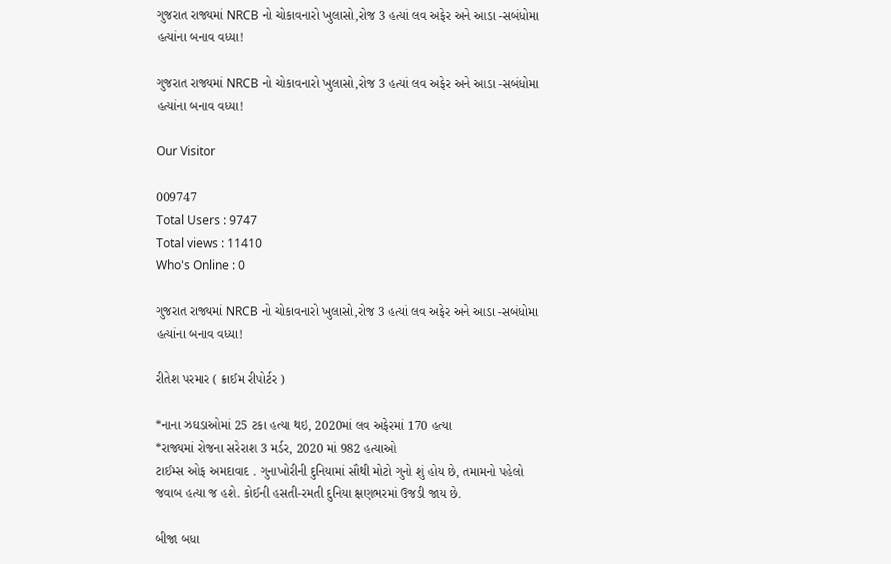ગુજરાત રાજ્યમાં NRCB નો ચોકાવનારો ખુલાસો,રોજ 3 હત્યાં લવ અફેર અને આડા -સબંધોમા હત્યાંના બનાવ વધ્યા!

ગુજરાત રાજ્યમાં NRCB નો ચોકાવનારો ખુલાસો,રોજ 3 હત્યાં લવ અફેર અને આડા -સબંધોમા હત્યાંના બનાવ વધ્યા!

Our Visitor

009747
Total Users : 9747
Total views : 11410
Who's Online : 0

ગુજરાત રાજ્યમાં NRCB નો ચોકાવનારો ખુલાસો,રોજ 3 હત્યાં લવ અફેર અને આડા -સબંધોમા હત્યાંના બનાવ વધ્યા!

રીતેશ પરમાર ( ક્રાઈમ રીપોર્ટર )

*નાના ઝઘડાઓમાં 25 ટકા હત્‍યા થઇ, 2020માં લવ અફેરમાં 170 હત્‍યા
*રાજ્યમાં રોજના સરેરાશ 3 મર્ડર, 2020 માં 982 હત્યાઓ
ટાઈમ્સ ઓફ અમદાવાદ . ગુનાખોરીની દુનિયામાં સૌથી મોટો ગુનો શું હોય છે, તમામનો પહેલો જવાબ હત્યા જ હશે. કોઈની હસતી-રમતી દુનિયા ક્ષણભરમાં ઉજડી જાય છે.

બીજા બધા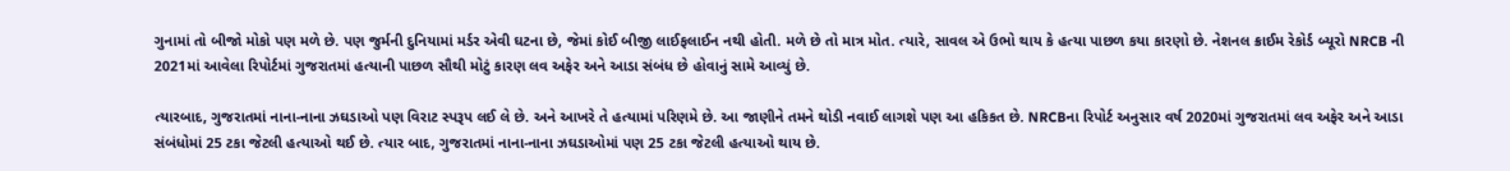ગુનામાં તો બીજો મોકો પણ મળે છે. પણ જુર્મની દુનિયામાં મર્ડર એવી ઘટના છે, જેમાં કોઈ બીજી લાઈફલાઈન નથી હોતી. મળે છે તો માત્ર મોત. ત્યારે, સાવલ એ ઉભો થાય કે હત્યા પાછળ કયા કારણો છે. નેશનલ ક્રાઈમ રેકોર્ડ બ્યૂરો NRCB ની 2021માં આવેલા રિપોર્ટમાં ગુજરાતમાં હત્યાની પાછળ સૌથી મોટું કારણ લવ અફેર અને આડા સંબંધ છે હોવાનું સામે આવ્યું છે.

ત્યારબાદ, ગુજરાતમાં નાના-નાના ઝઘડાઓ પણ વિરાટ સ્પરૂપ લઈ લે છે. અને આખરે તે હત્યામાં પરિણમે છે. આ જાણીને તમને થોડી નવાઈ લાગશે પણ આ હકિકત છે. NRCBના રિપોર્ટ અનુસાર વર્ષ 2020માં ગુજરાતમાં લવ અફેર અને આડા સંબંધોમાં 25 ટકા જેટલી હત્યાઓ થઈ છે. ત્યાર બાદ, ગુજરાતમાં નાના-નાના ઝઘડાઓમાં પણ 25 ટકા જેટલી હત્યાઓ થાય છે.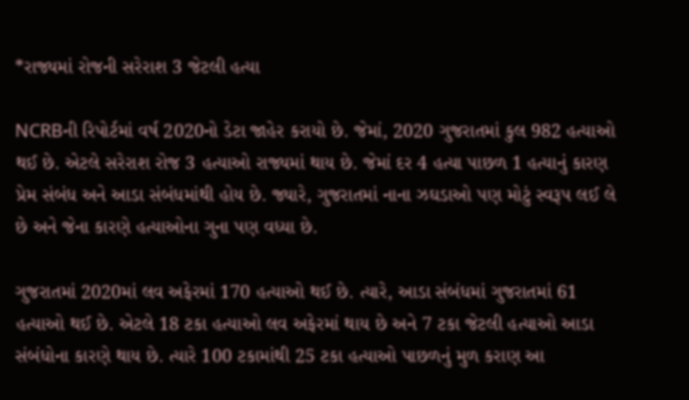*રાજ્યમાં રોજની સરેરાશ 3 જેટલી હત્યા

NCRBની રિપોર્ટમાં વર્ષ 2020નો ડેટા જાહેર કરાયો છે. જેમાં, 2020 ગુજરાતમાં કુલ 982 હત્યાઓ થઈ છે. એટલે સરેરાશ રોજ 3 હત્યાઓ રાજ્યમાં થાય છે. જેમાં દર 4 હત્યા પાછળ 1 હત્યાનું કારણ પ્રેમ સંબંધ અને આડા સંબંધમાંથી હોય છે. જ્યારે, ગુજરાતમાં નાના ઝઘડાઓ પણ મોટું સ્વરૂપ લઈ લે છે અને જેના કારણે હત્યાઓના ગુના પણ વધ્યા છે.

ગુજરાતમાં 2020માં લવ અફેરમાં 170 હત્યાઓ થઈ છે. ત્યારે, આડા સંબંધમાં ગુજરાતમાં 61 હત્યાઓ થઈ છે. એટલે 18 ટકા હત્યાઓ લવ અફેરમાં થાય છે અને 7 ટકા જેટલી હત્યાઓ આડા સંબંધોના કારણે થાય છે. ત્યારે 100 ટકામાંથી 25 ટકા હત્યાઓ પાછળનું મુળ કરાણ આ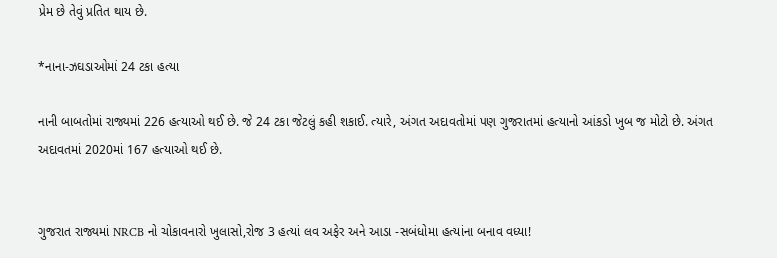પ્રેમ છે તેવું પ્રતિત થાય છે.

*નાના-ઝઘડાઓમાં 24 ટકા હત્યા

નાની બાબતોમાં રાજ્યમાં 226 હત્યાઓ થઈ છે. જે 24 ટકા જેટલું કહી શકાઈ. ત્યારે, અંગત અદાવતોમાં પણ ગુજરાતમાં હત્યાનો આંકડો ખુબ જ મોટો છે. અંગત અદાવતમાં 2020માં 167 હત્યાઓ થઈ છે.


ગુજરાત રાજ્યમાં NRCB નો ચોકાવનારો ખુલાસો,રોજ 3 હત્યાં લવ અફેર અને આડા -સબંધોમા હત્યાંના બનાવ વધ્યા!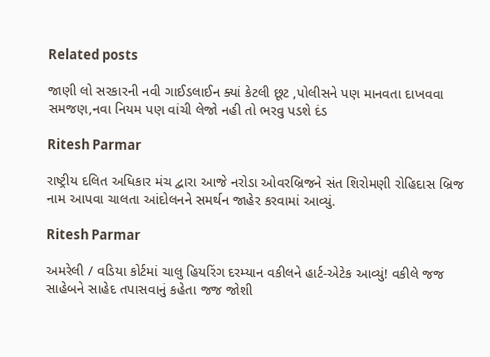Related posts

જાણી લો સરકારની નવી ગાઈડલાઈન ક્યાં કેટલી છૂટ ,પોલીસને પણ માનવતા દાખવવા સમજણ,નવા નિયમ પણ વાંચી લેજો નહી તો ભરવુ પડશે દંડ

Ritesh Parmar

રાષ્ટ્રીય દલિત અધિકાર મંચ દ્વારા આજે નરોડા ઓવરબ્રિજને સંત શિરોમણી રોહિદાસ બ્રિજ નામ આપવા ચાલતા આંદોલનને સમર્થન જાહેર કરવામાં આવ્યું.

Ritesh Parmar

અમરેલી / વડિયા કોર્ટમાં ચાલુ હિયરિંગ દરમ્યાન વકીલને હાર્ટ-એટેક આવ્યું! વકીલે જજ સાહેબને સાહેદ તપાસવાનું કહેતા જજ જોશી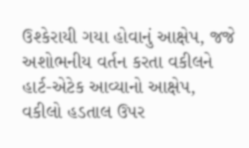ઉશ્કેરાયી ગયા હોવાનું આક્ષેપ, જજે અશોભનીય વર્તન કરતા વકીલને હાર્ટ-એટેક આવ્યાનો આક્ષેપ, વકીલો હડતાલ ઉપર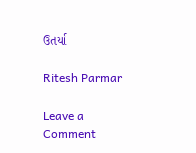ઉતર્યા

Ritesh Parmar

Leave a Comment